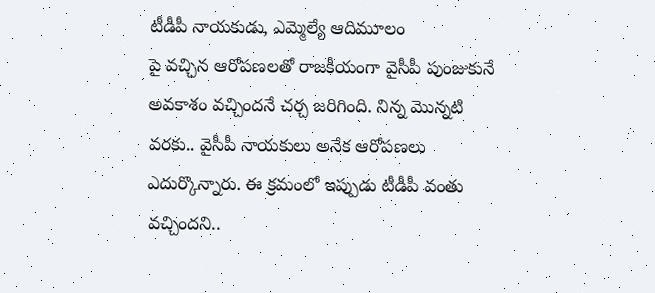టీడీపీ నాయకుడు, ఎమ్మెల్యే ఆదిమూలం
పై వచ్చిన ఆరోపణలతో రాజకీయంగా వైసీపీ పుంజుకునే అవకాశం వచ్చిందనే చర్చ జరిగింది. నిన్న మొన్నటి వరకు.. వైసీపీ నాయకులు అనేక ఆరోపణలు ఎదుర్కొన్నారు. ఈ క్రమంలో ఇప్పుడు టీడీపీ వంతు వచ్చిందని..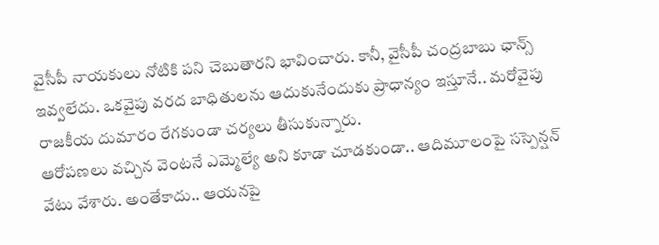వైసీపీ నాయకులు నోటికి పని చెబుతారని భావించారు. కానీ, వైసీపీ చంద్రబాబు ఛాన్స్ ఇవ్వలేదు. ఒకవైపు వరద బాధితులను ఆదుకునేందుకు ప్రాధాన్యం ఇస్తూనే.. మరోవైపు రాజకీయ దుమారం రేగకుండా చర్యలు తీసుకున్నారు.
ఆరోపణలు వచ్చిన వెంటనే ఎమ్మెల్యే అని కూడా చూడకుండా.. ఆదిమూలంపై సస్పెన్షన్ వేటు వేశారు. అంతేకాదు.. ఆయనపై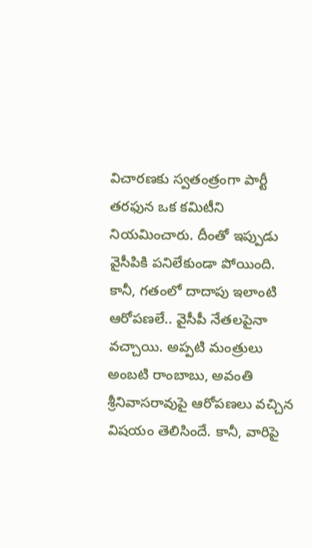విచారణకు స్వతంత్రంగా పార్టీ తరఫున ఒక కమిటీని నియమించారు. దీంతో ఇప్పుడు వైసీపికి పనిలేకుండా పోయింది. కానీ, గతంలో దాదాపు ఇలాంటి ఆరోపణలే.. వైసీపీ నేతలపైనా వచ్చాయి. అప్పటి మంత్రులు అంబటి రాంబాబు, అవంతి శ్రీనివాసరావుపై ఆరోపణలు వచ్చిన విషయం తెలిసిందే. కానీ, వారిపై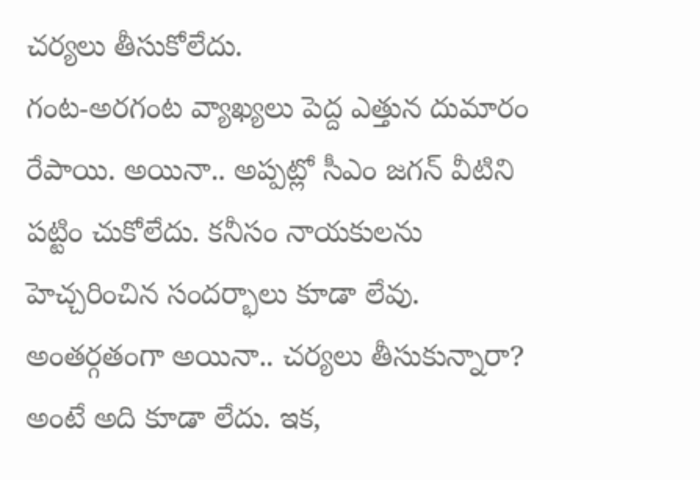చర్యలు తీసుకోలేదు.
గంట-అరగంట వ్యాఖ్యలు పెద్ద ఎత్తున దుమారం రేపాయి. అయినా.. అప్పట్లో సీఎం జగన్ వీటిని పట్టిం చుకోలేదు. కనీసం నాయకులను హెచ్చరించిన సందర్భాలు కూడా లేవు. అంతర్గతంగా అయినా.. చర్యలు తీసుకున్నారా? అంటే అది కూడా లేదు. ఇక,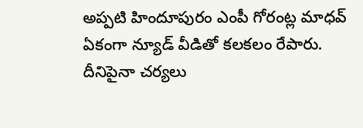అప్పటి హిందూపురం ఎంపీ గోరంట్ల మాధవ్ ఏకంగా న్యూడ్ వీడితో కలకలం రేపారు. దీనిపైనా చర్యలు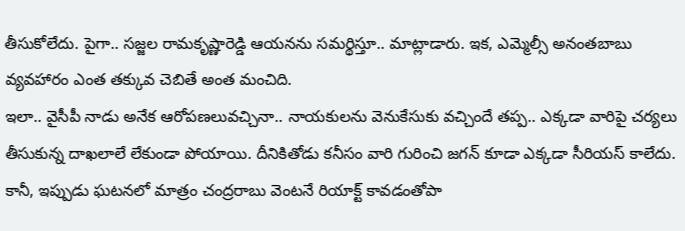తీసుకోలేదు. పైగా.. సజ్జల రామకృష్ణారెడ్డి ఆయనను సమర్థిస్తూ.. మాట్లాడారు. ఇక, ఎమ్మెల్సీ అనంతబాబు వ్యవహారం ఎంత తక్కువ చెబితే అంత మంచిది.
ఇలా.. వైసీపీ నాడు అనేక ఆరోపణలువచ్చినా.. నాయకులను వెనుకేసుకు వచ్చిందే తప్ప.. ఎక్కడా వారిపై చర్యలు తీసుకున్న దాఖలాలే లేకుండా పోయాయి. దీనికితోడు కనీసం వారి గురించి జగన్ కూడా ఎక్కడా సీరియస్ కాలేదు. కానీ, ఇప్పుడు ఘటనలో మాత్రం చంద్రరాబు వెంటనే రియాక్ట్ కావడంతోపా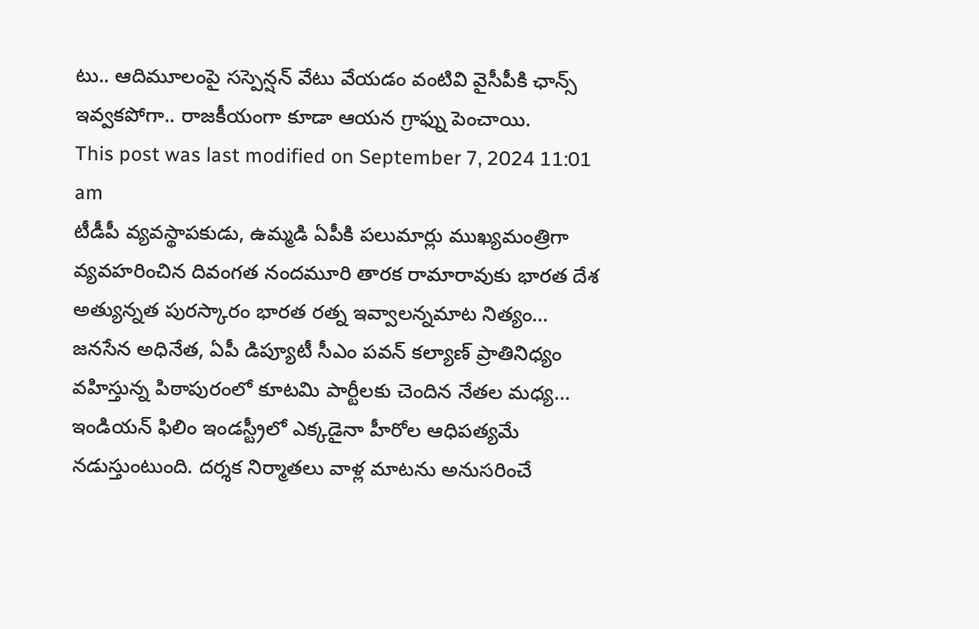టు.. ఆదిమూలంపై సస్పెన్షన్ వేటు వేయడం వంటివి వైసీపీకి ఛాన్స్ ఇవ్వకపోగా.. రాజకీయంగా కూడా ఆయన గ్రాఫ్ను పెంచాయి.
This post was last modified on September 7, 2024 11:01 am
టీడీపీ వ్యవస్థాపకుడు, ఉమ్మడి ఏపీకి పలుమార్లు ముఖ్యమంత్రిగా వ్యవహరించిన దివంగత నందమూరి తారక రామారావుకు భారత దేశ అత్యున్నత పురస్కారం భారత రత్న ఇవ్వాలన్నమాట నిత్యం…
జనసేన అధినేత, ఏపీ డిప్యూటీ సీఎం పవన్ కల్యాణ్ ప్రాతినిధ్యం వహిస్తున్న పిఠాపురంలో కూటమి పార్టీలకు చెందిన నేతల మధ్య…
ఇండియన్ ఫిలిం ఇండస్ట్రీలో ఎక్కడైనా హీరోల ఆధిపత్యమే నడుస్తుంటుంది. దర్శక నిర్మాతలు వాళ్ల మాటను అనుసరించే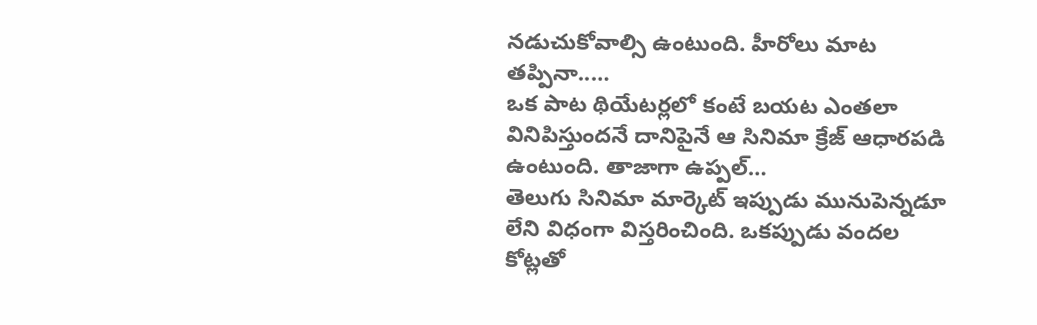నడుచుకోవాల్సి ఉంటుంది. హీరోలు మాట తప్పినా..…
ఒక పాట థియేటర్లలో కంటే బయట ఎంతలా వినిపిస్తుందనే దానిపైనే ఆ సినిమా క్రేజ్ ఆధారపడి ఉంటుంది. తాజాగా ఉప్పల్…
తెలుగు సినిమా మార్కెట్ ఇప్పుడు మునుపెన్నడూ లేని విధంగా విస్తరించింది. ఒకప్పుడు వందల కోట్లతో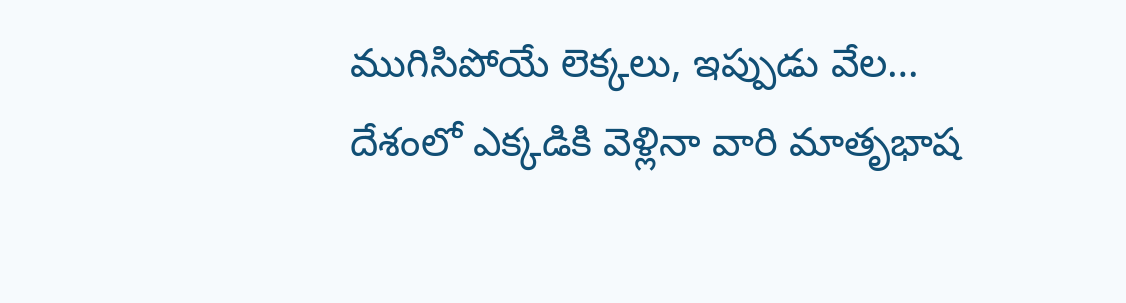ముగిసిపోయే లెక్కలు, ఇప్పుడు వేల…
దేశంలో ఎక్కడికి వెళ్లినా వారి మాతృభాష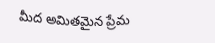మీద అమితమైన ప్రేమ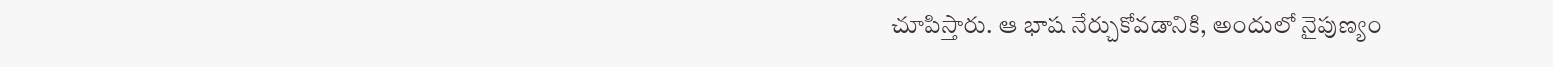చూపిస్తారు. ఆ భాష నేర్చుకోవడానికి, అందులో నైపుణ్యం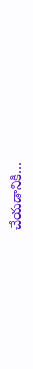చేయడానికి…